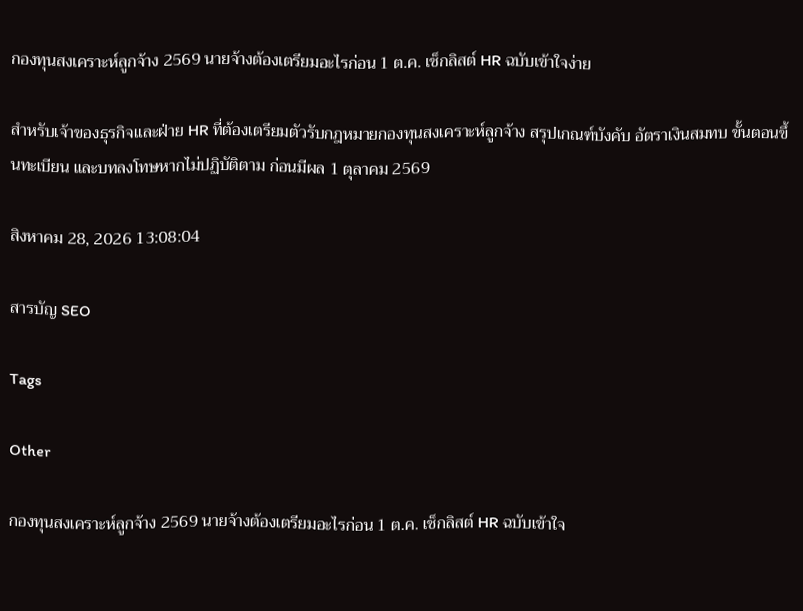กองทุนสงเคราะห์ลูกจ้าง 2569 นายจ้างต้องเตรียมอะไรก่อน 1 ต.ค. เช็กลิสต์ HR ฉบับเข้าใจง่าย

สำหรับเจ้าของธุรกิจและฝ่าย HR ที่ต้องเตรียมตัวรับกฎหมายกองทุนสงเคราะห์ลูกจ้าง สรุปเกณฑ์บังคับ อัตราเงินสมทบ ขั้นตอนขึ้นทะเบียน และบทลงโทษหากไม่ปฏิบัติตาม ก่อนมีผล 1 ตุลาคม 2569

สิงหาคม 28, 2026 13:08:04

สารบัญ SEO

Tags

Other

กองทุนสงเคราะห์ลูกจ้าง 2569 นายจ้างต้องเตรียมอะไรก่อน 1 ต.ค. เช็กลิสต์ HR ฉบับเข้าใจ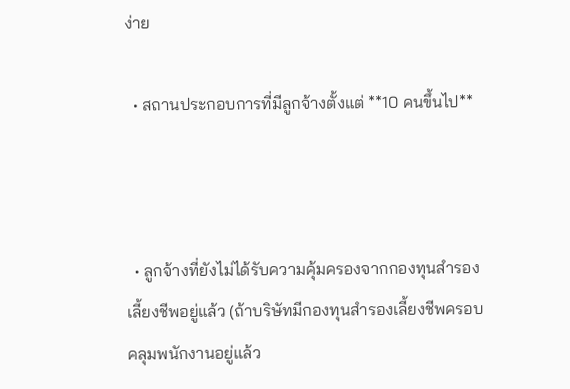ง่าย

  • สถานประกอบการที่มีลูกจ้างตั้งแต่ **10 คนขึ้นไป**



  • ลูกจ้างที่ยังไม่ได้รับความคุ้มครองจากกองทุนสำรองเลี้ยงชีพอยู่แล้ว (ถ้าบริษัทมีกองทุนสำรองเลี้ยงชีพครอบคลุมพนักงานอยู่แล้ว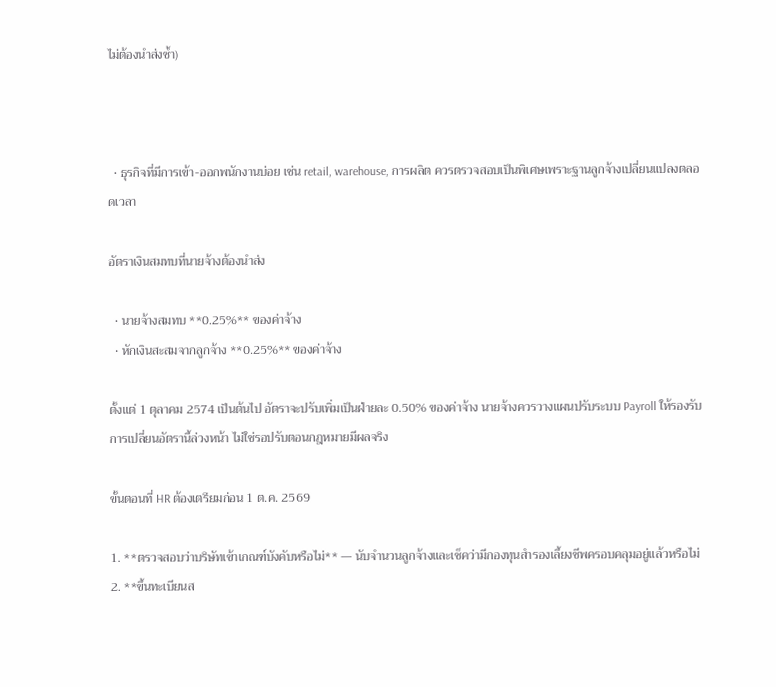ไม่ต้องนำส่งซ้ำ)



  • ธุรกิจที่มีการเข้า-ออกพนักงานบ่อย เช่น retail, warehouse, การผลิต ควรตรวจสอบเป็นพิเศษเพราะฐานลูกจ้างเปลี่ยนแปลงตลอดเวลา

อัตราเงินสมทบที่นายจ้างต้องนำส่ง

  • นายจ้างสมทบ **0.25%** ของค่าจ้าง
  • หักเงินสะสมจากลูกจ้าง **0.25%** ของค่าจ้าง

ตั้งแต่ 1 ตุลาคม 2574 เป็นต้นไป อัตราจะปรับเพิ่มเป็นฝ่ายละ 0.50% ของค่าจ้าง นายจ้างควรวางแผนปรับระบบ Payroll ให้รองรับการเปลี่ยนอัตรานี้ล่วงหน้า ไม่ใช่รอปรับตอนกฎหมายมีผลจริง

ขั้นตอนที่ HR ต้องเตรียมก่อน 1 ต.ค. 2569

1. **ตรวจสอบว่าบริษัทเข้าเกณฑ์บังคับหรือไม่** — นับจำนวนลูกจ้างและเช็คว่ามีกองทุนสำรองเลี้ยงชีพครอบคลุมอยู่แล้วหรือไม่
2. **ขึ้นทะเบียนส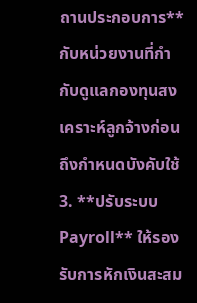ถานประกอบการ** กับหน่วยงานที่กำกับดูแลกองทุนสงเคราะห์ลูกจ้างก่อนถึงกำหนดบังคับใช้
3. **ปรับระบบ Payroll** ให้รองรับการหักเงินสะสม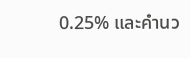0.25% และคำนว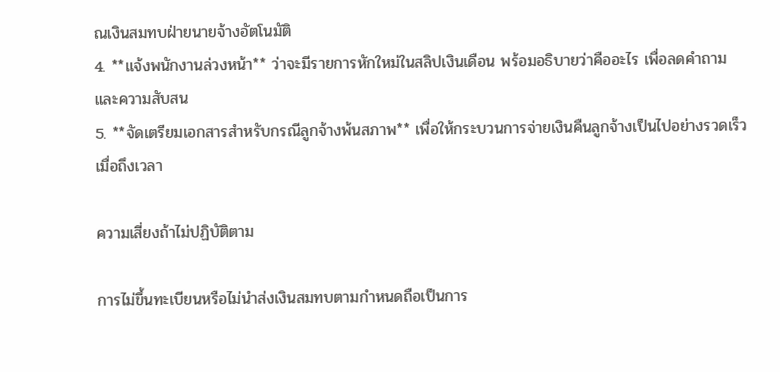ณเงินสมทบฝ่ายนายจ้างอัตโนมัติ
4. **แจ้งพนักงานล่วงหน้า** ว่าจะมีรายการหักใหม่ในสลิปเงินเดือน พร้อมอธิบายว่าคืออะไร เพื่อลดคำถามและความสับสน
5. **จัดเตรียมเอกสารสำหรับกรณีลูกจ้างพ้นสภาพ** เพื่อให้กระบวนการจ่ายเงินคืนลูกจ้างเป็นไปอย่างรวดเร็วเมื่อถึงเวลา

ความเสี่ยงถ้าไม่ปฏิบัติตาม

การไม่ขึ้นทะเบียนหรือไม่นำส่งเงินสมทบตามกำหนดถือเป็นการ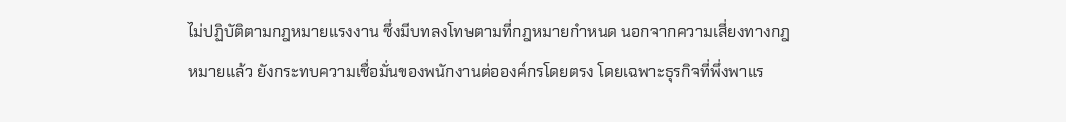ไม่ปฏิบัติตามกฎหมายแรงงาน ซึ่งมีบทลงโทษตามที่กฎหมายกำหนด นอกจากความเสี่ยงทางกฎหมายแล้ว ยังกระทบความเชื่อมั่นของพนักงานต่อองค์กรโดยตรง โดยเฉพาะธุรกิจที่พึ่งพาแร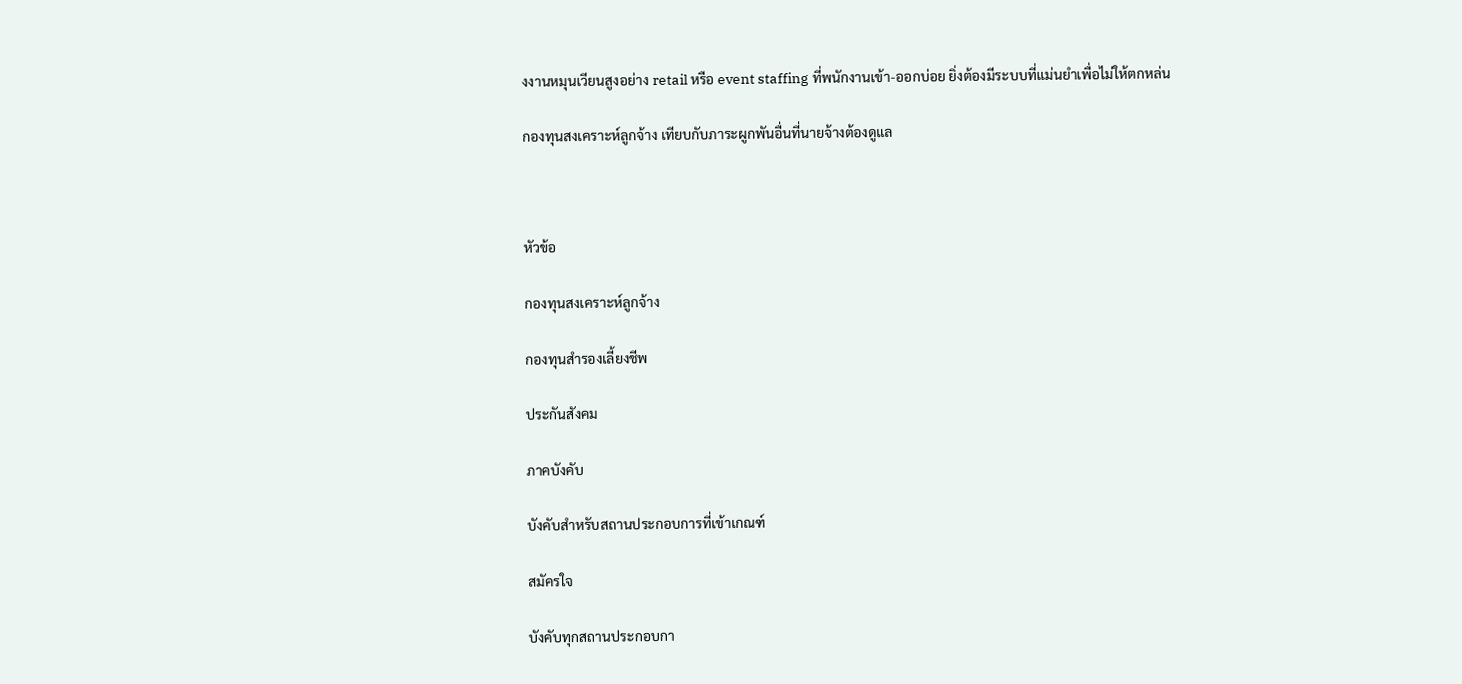งงานหมุนเวียนสูงอย่าง retail หรือ event staffing ที่พนักงานเข้า-ออกบ่อย ยิ่งต้องมีระบบที่แม่นยำเพื่อไม่ให้ตกหล่น

กองทุนสงเคราะห์ลูกจ้าง เทียบกับภาระผูกพันอื่นที่นายจ้างต้องดูแล



หัวข้อ

กองทุนสงเคราะห์ลูกจ้าง

กองทุนสำรองเลี้ยงชีพ

ประกันสังคม

ภาคบังคับ

บังคับสำหรับสถานประกอบการที่เข้าเกณฑ์

สมัครใจ

บังคับทุกสถานประกอบกา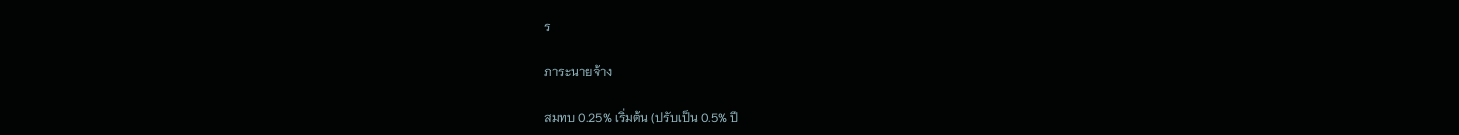ร

ภาระนายจ้าง

สมทบ 0.25% เริ่มต้น (ปรับเป็น 0.5% ปี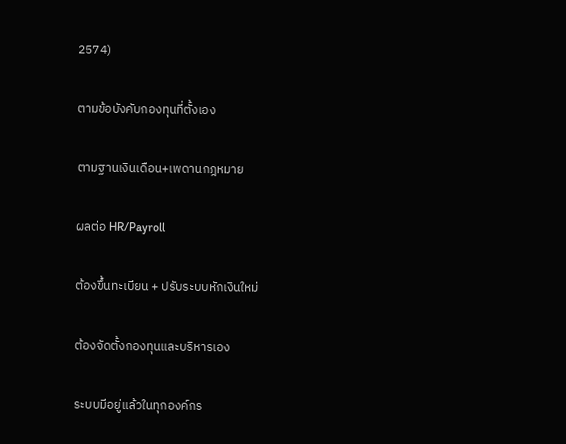2574)

ตามข้อบังคับกองทุนที่ตั้งเอง

ตามฐานเงินเดือน+เพดานกฎหมาย

ผลต่อ HR/Payroll

ต้องขึ้นทะเบียน + ปรับระบบหักเงินใหม่

ต้องจัดตั้งกองทุนและบริหารเอง

ระบบมีอยู่แล้วในทุกองค์กร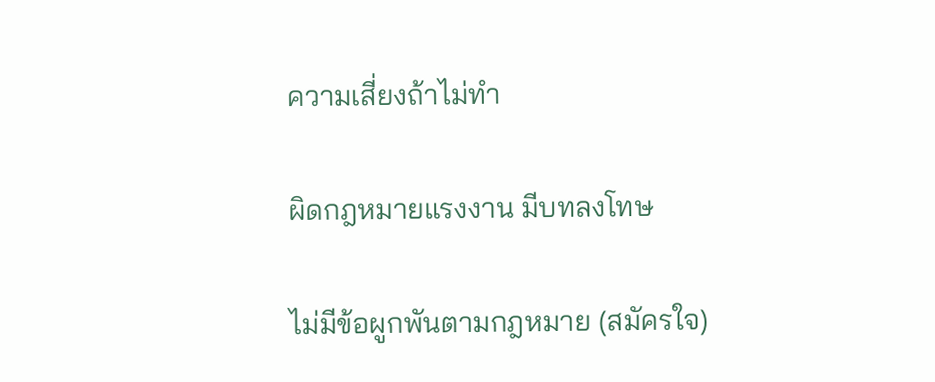ความเสี่ยงถ้าไม่ทำ

ผิดกฎหมายแรงงาน มีบทลงโทษ

ไม่มีข้อผูกพันตามกฎหมาย (สมัครใจ)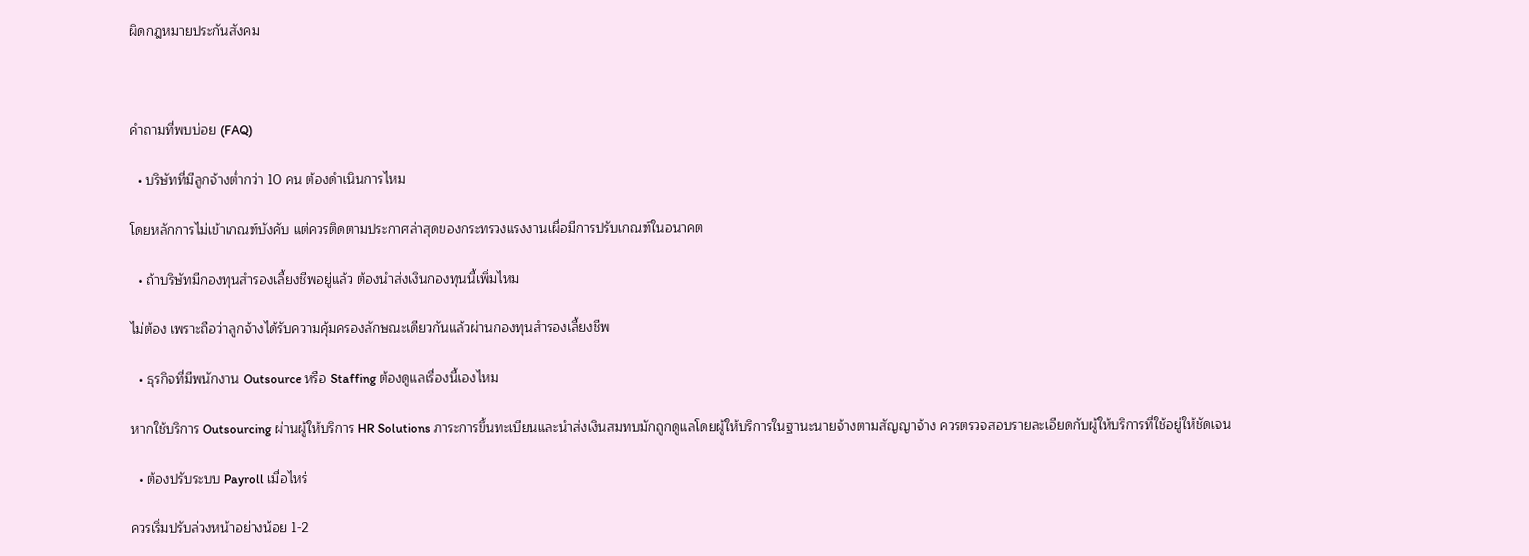ผิดกฎหมายประกันสังคม



คำถามที่พบบ่อย (FAQ)

  • บริษัทที่มีลูกจ้างต่ำกว่า 10 คน ต้องดำเนินการไหม

โดยหลักการไม่เข้าเกณฑ์บังคับ แต่ควรติดตามประกาศล่าสุดของกระทรวงแรงงานเผื่อมีการปรับเกณฑ์ในอนาคต

  • ถ้าบริษัทมีกองทุนสำรองเลี้ยงชีพอยู่แล้ว ต้องนำส่งเงินกองทุนนี้เพิ่มไหม

ไม่ต้อง เพราะถือว่าลูกจ้างได้รับความคุ้มครองลักษณะเดียวกันแล้วผ่านกองทุนสำรองเลี้ยงชีพ

  • ธุรกิจที่มีพนักงาน Outsource หรือ Staffing ต้องดูแลเรื่องนี้เองไหม

หากใช้บริการ Outsourcing ผ่านผู้ให้บริการ HR Solutions ภาระการขึ้นทะเบียนและนำส่งเงินสมทบมักถูกดูแลโดยผู้ให้บริการในฐานะนายจ้างตามสัญญาจ้าง ควรตรวจสอบรายละเอียดกับผู้ให้บริการที่ใช้อยู่ให้ชัดเจน

  • ต้องปรับระบบ Payroll เมื่อไหร่

ควรเริ่มปรับล่วงหน้าอย่างน้อย 1-2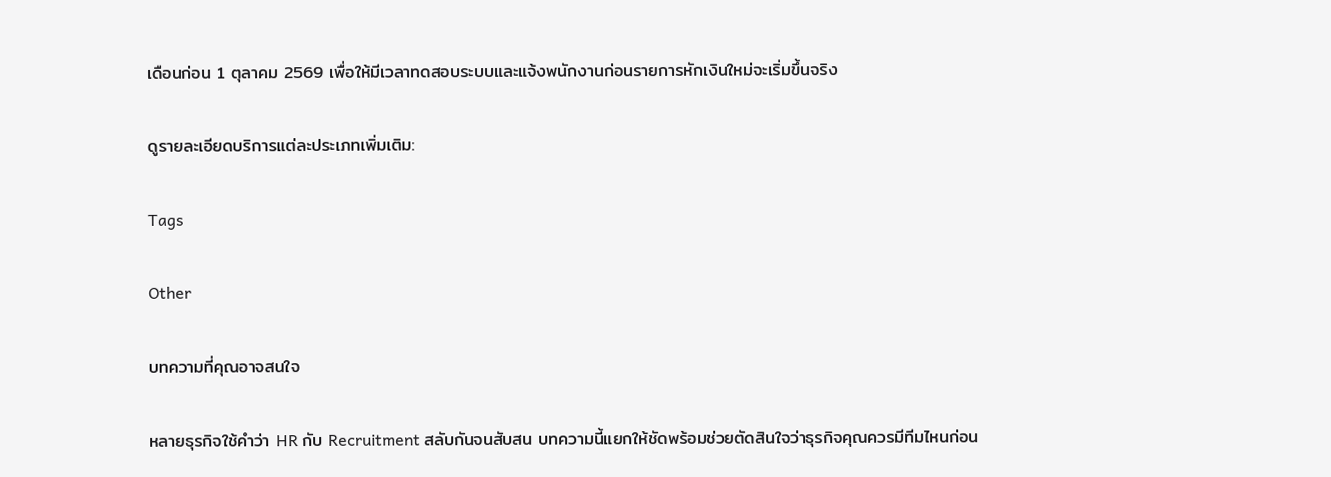เดือนก่อน 1 ตุลาคม 2569 เพื่อให้มีเวลาทดสอบระบบและแจ้งพนักงานก่อนรายการหักเงินใหม่จะเริ่มขึ้นจริง

ดูรายละเอียดบริการแต่ละประเภทเพิ่มเติม:

Tags

Other

บทความที่คุณอาจสนใจ

หลายธุรกิจใช้คำว่า HR กับ Recruitment สลับกันจนสับสน บทความนี้แยกให้ชัดพร้อมช่วยตัดสินใจว่าธุรกิจคุณควรมีทีมไหนก่อน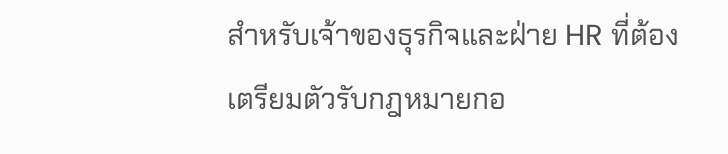สำหรับเจ้าของธุรกิจและฝ่าย HR ที่ต้องเตรียมตัวรับกฎหมายกอ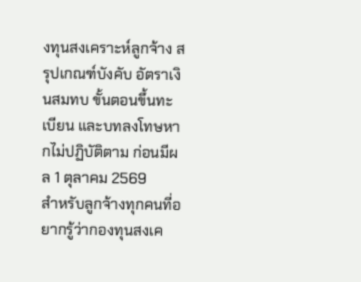งทุนสงเคราะห์ลูกจ้าง สรุปเกณฑ์บังคับ อัตราเงินสมทบ ขั้นตอนขึ้นทะเบียน และบทลงโทษหากไม่ปฏิบัติตาม ก่อนมีผล 1 ตุลาคม 2569
สำหรับลูกจ้างทุกคนที่อยากรู้ว่ากองทุนสงเค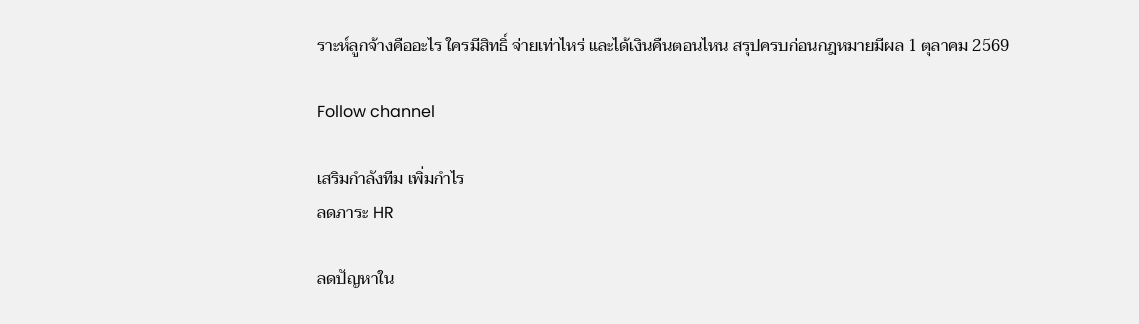ราะห์ลูกจ้างคืออะไร ใครมีสิทธิ์ จ่ายเท่าไหร่ และได้เงินคืนตอนไหน สรุปครบก่อนกฎหมายมีผล 1 ตุลาคม 2569

Follow channel

เสริมกำลังทีม เพิ่มกำไร
ลดภาระ HR

ลดปัญหาใน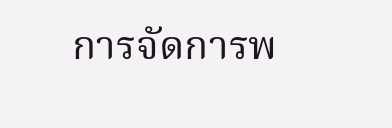การจัดการพ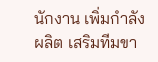นักงาน เพิ่มกำลังผลิต เสริมทีมขา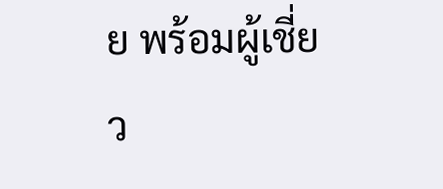ย พร้อมผู้เชี่ยว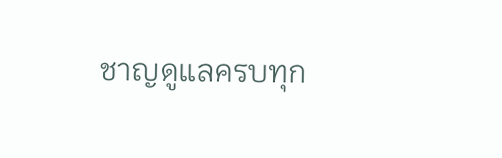ชาญดูแลครบทุก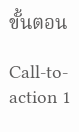ขั้นตอน

Call-to-action 1